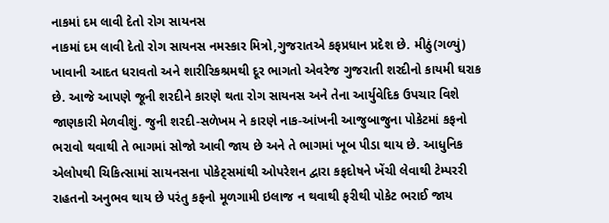નાકમાં દમ લાવી દેતો રોગ સાયનસ
નાકમાં દમ લાવી દેતો રોગ સાયનસ નમસ્કાર મિત્રો,ગુજરાતએ કફપ્રધાન પ્રદેશ છે. મીઠું(ગળ્યું) ખાવાની આદત ધરાવતો અને શારીરિકશ્રમથી દૂર ભાગતો એવરેજ ગુજરાતી શરદીનો કાયમી ઘરાક છે. આજે આપણે જૂની શરદીને કારણે થતા રોગ સાયનસ અને તેના આર્યુવેદિક ઉપચાર વિશે જાણકારી મેળવીશું. જુની શરદી-સળેખમ ને કારણે નાક-આંખની આજુબાજુના પોકેટમાં કફનો ભરાવો થવાથી તે ભાગમાં સોજો આવી જાય છે અને તે ભાગમાં ખૂબ પીડા થાય છે. આધુનિક એલોપથી ચિકિત્સામાં સાયનસના પોકેટ્સમાંથી ઓપરેશન દ્વારા કફદોષને ખેંચી લેવાથી ટેમ્પરરી રાહતનો અનુભવ થાય છે પરંતુ કફનો મૂળગામી ઇલાજ ન થવાથી ફરીથી પોકેટ ભરાઈ જાય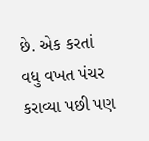છે. એક કરતાં વધુ વખત પંચર કરાવ્યા પછી પણ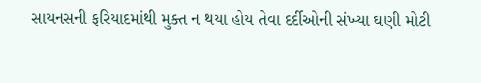સાયનસની ફરિયાદમાંથી મુક્ત ન થયા હોય તેવા દર્દીઓની સંખ્યા ઘણી મોટી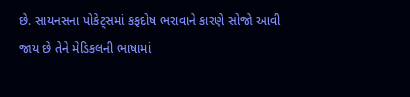છે. સાયનસના પોકેટ્સમાં કફદોષ ભરાવાને કારણે સોજો આવી જાય છે તેને મેડિકલની ભાષામાં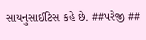સાયનુસાઈટિસ કહે છે. ##પરેજી ##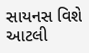સાયનસ વિશે આટલી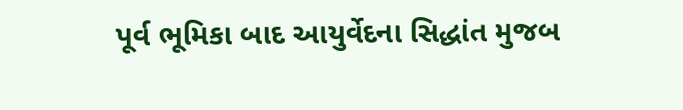પૂર્વ ભૂમિકા બાદ આયુર્વેદના સિદ્ધાંત મુજબ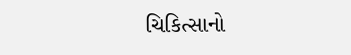ચિકિત્સાનો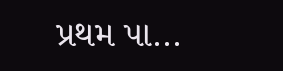પ્રથમ પા...